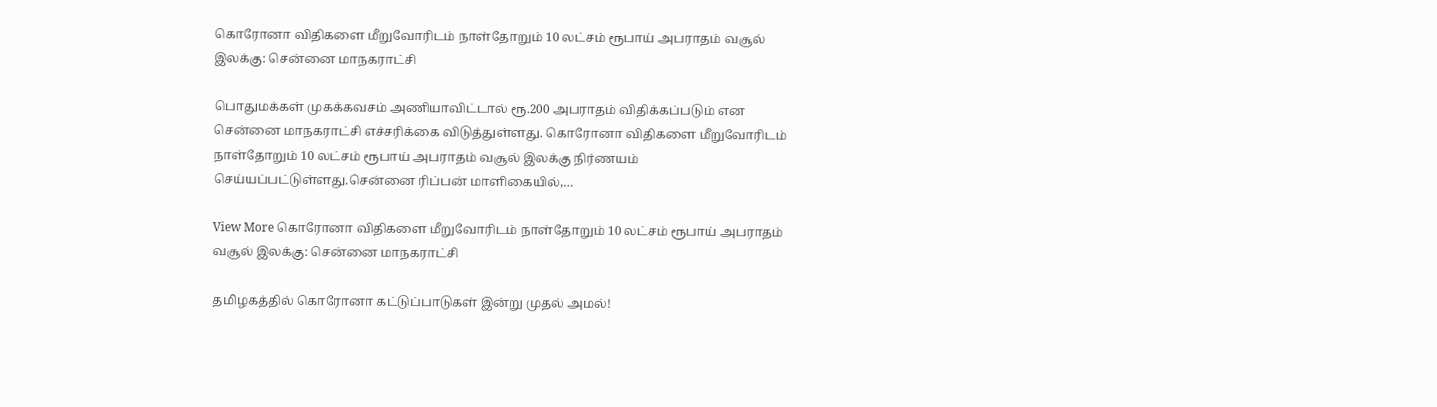கொரோனா விதிகளை மீறுவோரிடம் நாள்தோறும் 10 லட்சம் ரூபாய் அபராதம் வசூல் இலக்கு: சென்னை மாநகராட்சி

பொதுமக்கள் முகக்கவசம் அணியாவிட்டால் ரூ.200 அபராதம் விதிக்கப்படும் என சென்னை மாநகராட்சி எச்சரிக்கை விடுத்துள்ளது. கொரோனா விதிகளை மீறுவோரிடம் நாள்தோறும் 10 லட்சம் ரூபாய் அபராதம் வசூல் இலக்கு நிர்ணயம் செய்யப்பட்டுள்ளது.சென்னை ரிப்பன் மாளிகையில்,…

View More கொரோனா விதிகளை மீறுவோரிடம் நாள்தோறும் 10 லட்சம் ரூபாய் அபராதம் வசூல் இலக்கு: சென்னை மாநகராட்சி

தமிழகத்தில் கொரோனா கட்டுப்பாடுகள் இன்று முதல் அமல்!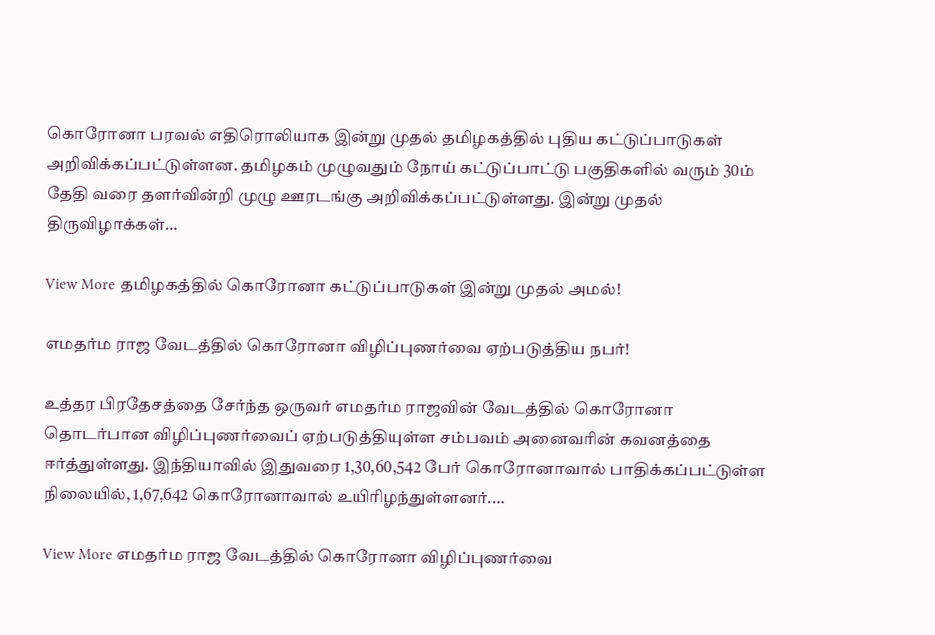கொரோனா பரவல் எதிரொலியாக இன்று முதல் தமிழகத்தில் புதிய கட்டுப்பாடுகள் அறிவிக்கப்பட்டுள்ளன. தமிழகம் முழுவதும் நோய் கட்டுப்பாட்டு பகுதிகளில் வரும் 30ம் தேதி வரை தளர்வின்றி முழு ஊரடங்கு அறிவிக்கப்பட்டுள்ளது. இன்று முதல் திருவிழாக்கள்…

View More தமிழகத்தில் கொரோனா கட்டுப்பாடுகள் இன்று முதல் அமல்!

எமதர்ம ராஜ வேடத்தில் கொரோனா விழிப்புணர்வை ஏற்படுத்திய நபர்!

உத்தர பிரதேசத்தை சேர்ந்த ஒருவர் எமதர்ம ராஜவின் வேடத்தில் கொரோனா தொடர்பான விழிப்புணர்வைப் ஏற்படுத்தியுள்ள சம்பவம் அனைவரின் கவனத்தை ஈர்த்துள்ளது. இந்தியாவில் இதுவரை 1,30,60,542 பேர் கொரோனாவால் பாதிக்கப்பட்டுள்ள நிலையில், 1,67,642 கொரோனாவால் உயிரிழந்துள்ளனர்.…

View More எமதர்ம ராஜ வேடத்தில் கொரோனா விழிப்புணர்வை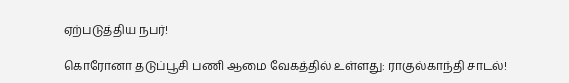ஏற்படுத்திய நபர்!

கொரோனா தடுப்பூசி பணி ஆமை வேகத்தில் உள்ளது: ராகுல்காந்தி சாடல்!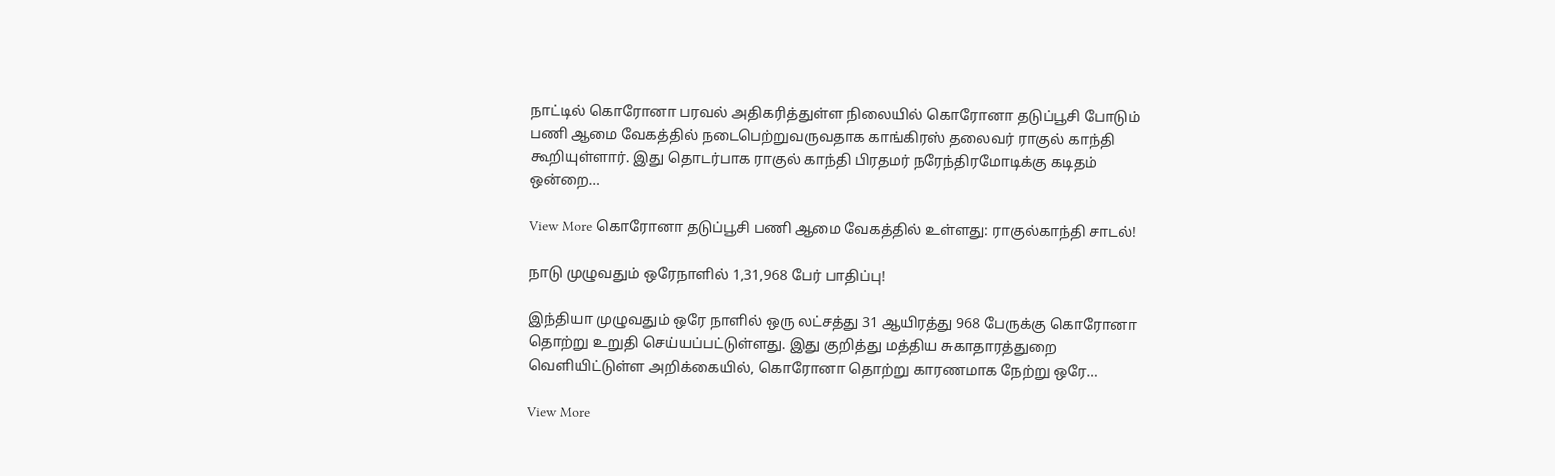நாட்டில் கொரோனா பரவல் அதிகரித்துள்ள நிலையில் கொரோனா தடுப்பூசி போடும் பணி ஆமை வேகத்தில் நடைபெற்றுவருவதாக காங்கிரஸ் தலைவர் ராகுல் காந்தி கூறியுள்ளார். இது தொடர்பாக ராகுல் காந்தி பிரதமர் நரேந்திரமோடிக்கு கடிதம் ஒன்றை…

View More கொரோனா தடுப்பூசி பணி ஆமை வேகத்தில் உள்ளது: ராகுல்காந்தி சாடல்!

நாடு முழுவதும் ஒரேநாளில் 1,31,968 பேர் பாதிப்பு!

இந்தியா முழுவதும் ஒரே நாளில் ஒரு லட்சத்து 31 ஆயிரத்து 968 பேருக்கு கொரோனா தொற்று உறுதி செய்யப்பட்டுள்ளது. இது குறித்து மத்திய சுகாதாரத்துறை வெளியிட்டுள்ள அறிக்கையில், கொரோனா தொற்று காரணமாக நேற்று ஒரே…

View More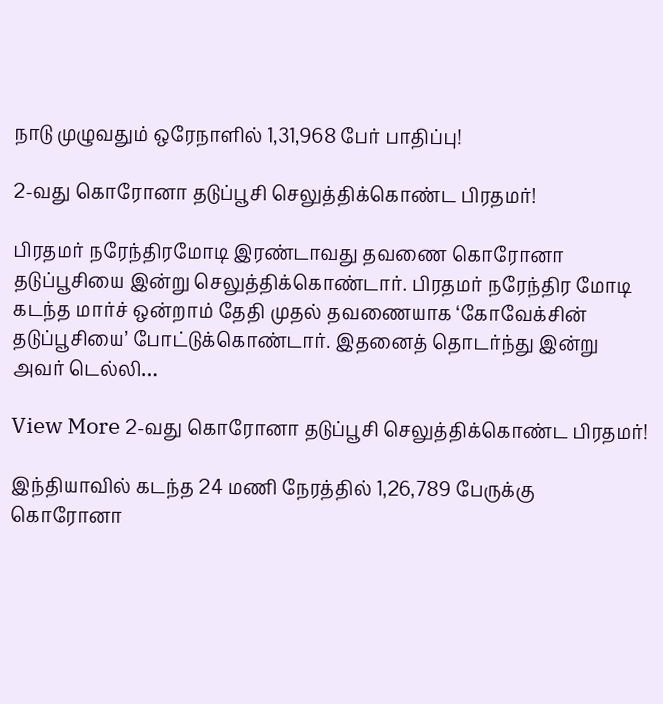நாடு முழுவதும் ஒரேநாளில் 1,31,968 பேர் பாதிப்பு!

2-வது கொரோனா தடுப்பூசி செலுத்திக்கொண்ட பிரதமர்!

பிரதமர் நரேந்திரமோடி இரண்டாவது தவணை கொரோனா தடுப்பூசியை இன்று செலுத்திக்கொண்டார். பிரதமர் நரேந்திர மோடி கடந்த மார்ச் ஒன்றாம் தேதி முதல் தவணையாக ‘கோவேக்சின் தடுப்பூசியை’ போட்டுக்கொண்டார். இதனைத் தொடர்ந்து இன்று அவர் டெல்லி…

View More 2-வது கொரோனா தடுப்பூசி செலுத்திக்கொண்ட பிரதமர்!

இந்தியாவில் கடந்த 24 மணி நேரத்தில் 1,26,789 பேருக்கு கொரோனா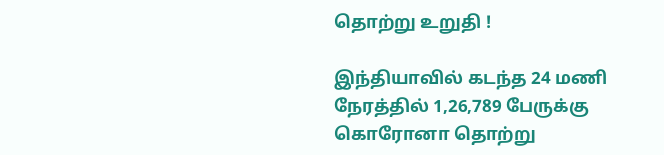தொற்று உறுதி !

இந்தியாவில் கடந்த 24 மணி நேரத்தில் 1,26,789 பேருக்கு கொரோனா தொற்று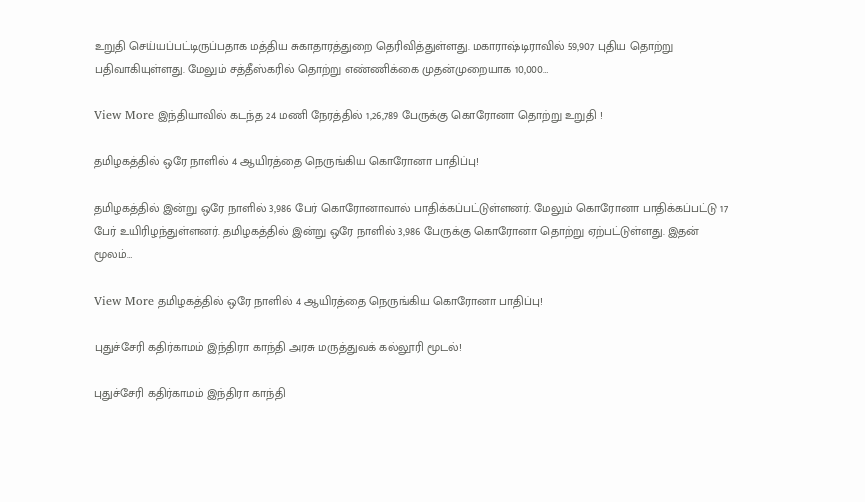உறுதி செய்யப்பட்டிருப்பதாக மத்திய சுகாதாரத்துறை தெரிவித்துள்ளது. மகாராஷ்டிராவில் 59,907 புதிய தொற்று பதிவாகியுள்ளது. மேலும் சத்தீஸ்கரில் தொற்று எண்ணிக்கை முதன்முறையாக 10,000…

View More இந்தியாவில் கடந்த 24 மணி நேரத்தில் 1,26,789 பேருக்கு கொரோனா தொற்று உறுதி !

தமிழகத்தில் ஒரே நாளில் 4 ஆயிரத்தை நெருங்கிய கொரோனா பாதிப்பு!

தமிழகத்தில் இன்று ஒரே நாளில் 3,986 பேர் கொரோனாவால் பாதிக்கப்பட்டுள்ளனர். மேலும் கொரோனா பாதிக்கப்பட்டு 17 பேர் உயிரிழந்துள்ளனர். தமிழகத்தில் இன்று ஒரே நாளில் 3,986 பேருக்கு கொரோனா தொற்று ஏற்பட்டுள்ளது. இதன் மூலம்…

View More தமிழகத்தில் ஒரே நாளில் 4 ஆயிரத்தை நெருங்கிய கொரோனா பாதிப்பு!

புதுச்சேரி கதிர்காமம் இந்திரா காந்தி அரசு மருத்துவக் கல்லூரி மூடல்!

புதுச்சேரி கதிர்காமம் இந்திரா காந்தி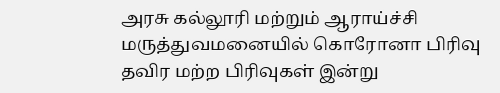அரசு கல்லூரி மற்றும் ஆராய்ச்சி மருத்துவமனையில் கொரோனா பிரிவு தவிர மற்ற பிரிவுகள் இன்று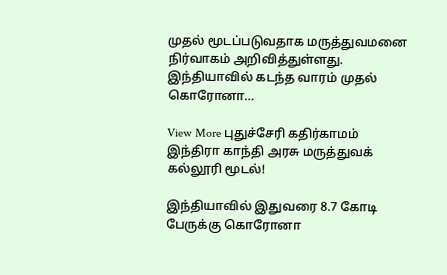முதல் மூடப்படுவதாக மருத்துவமனை நிர்வாகம் அறிவித்துள்ளது. இந்தியாவில் கடந்த வாரம் முதல் கொரோனா…

View More புதுச்சேரி கதிர்காமம் இந்திரா காந்தி அரசு மருத்துவக் கல்லூரி மூடல்!

இந்தியாவில் இதுவரை 8.7 கோடி பேருக்கு கொரோனா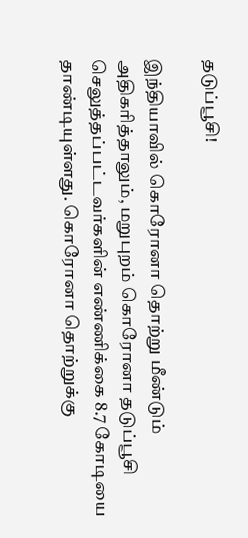தடுப்பூசி!

இந்தியாவில் கொரோனா தொற்று மீண்டும் அதிகரித்தாலும், மறுபுறம் கொரோனா தடுப்பூசி செலுத்தப்பட்டவர்களின் எண்ணிக்கை 8.7 கோடியை தாண்டியுள்ளது. கொரோனா தொற்றுக்கு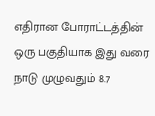எதிரான போராட்டத்தின் ஒரு பகுதியாக இது வரை நாடு முழுவதும் 8.7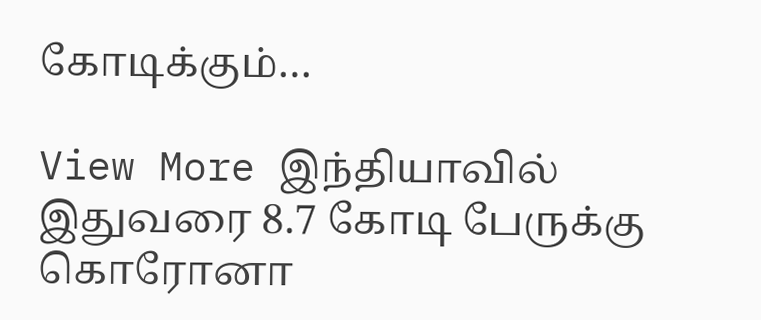கோடிக்கும்…

View More இந்தியாவில் இதுவரை 8.7 கோடி பேருக்கு கொரோனா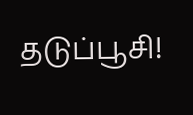தடுப்பூசி!